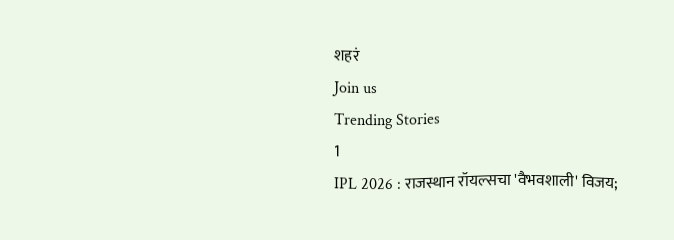शहरं
Join us
Trending Stories
1
IPL 2026 : राजस्थान रॉयल्सचा 'वैभवशाली' विजय;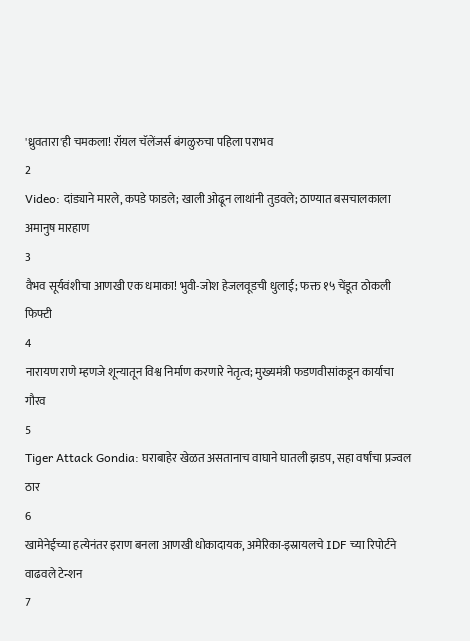'ध्रुवतारा'ही चमकला! रॉयल चॅलेंजर्स बंगळुरुचा पहिला पराभव
2
Video: दांड्याने मारले, कपडे फाडले; खाली ओढून लाथांनी तुडवले; ठाण्यात बसचालकाला अमानुष मारहाण
3
वैभव सूर्यवंशीचा आणखी एक धमाका! भुवी-जोश हेजलवूडची धुलाई; फक्त १५ चेंडूत ठोकली फिफ्टी
4
नारायण राणे म्हणजे शून्यातून विश्व निर्माण करणारे नेतृत्व; मुख्यमंत्री फडणवीसांकडून कार्याचा गौरव
5
Tiger Attack Gondia: घराबाहेर खेळत असतानाच वाघाने घातली झडप, सहा वर्षांचा प्रज्वल ठार
6
खामेनेईच्या हत्येनंतर इराण बनला आणखी धोकादायक, अमेरिका-इस्रायलचे IDF च्या रिपोर्टने वाढवले टेन्शन
7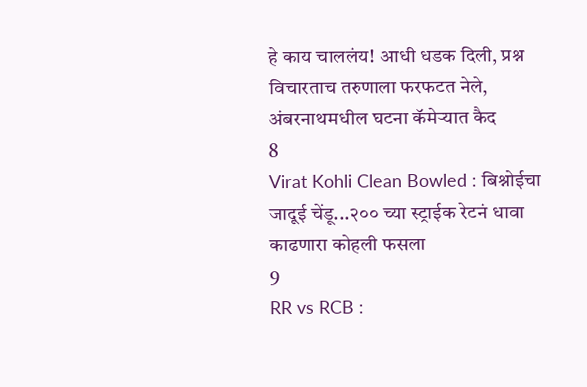हे काय चाललंय! आधी धडक दिली, प्रश्न विचारताच तरुणाला फरफटत नेले, अंबरनाथमधील घटना कॅमेऱ्यात कैद
8
Virat Kohli Clean Bowled : बिश्नोईचा जादूई चेंडू...२०० च्या स्ट्राईक रेटनं धावा काढणारा कोहली फसला
9
RR vs RCB :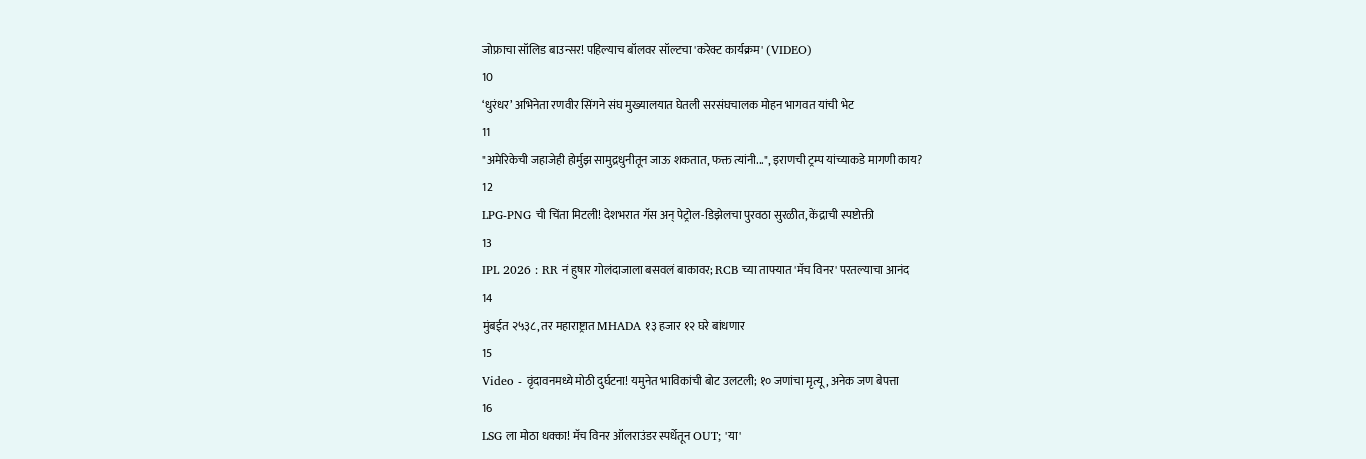जोफ्राचा सॉलिड बाउन्सर! पहिल्याच बॉलवर सॉल्टचा 'करेक्ट कार्यक्रम' (VIDEO)
10
‘धुरंधर’ अभिनेता रणवीर सिंगने संघ मुख्यालयात घेतली सरसंघचालक मोहन भागवत यांची भेट
11
"अमेरिकेची जहाजेही होर्मुझ सामुद्रधुनीतून जाऊ शकतात, फक्त त्यांनी...", इराणची ट्रम्प यांच्याकडे मागणी काय?
12
LPG-PNG ची चिंता मिटली! देशभरात गॅस अन् पेट्रोल-डिझेलचा पुरवठा सुरळीत, केंद्राची स्पष्टोक्ती
13
IPL 2026 : RR नं हुषार गोलंदाजाला बसवलं बाकावर; RCB च्या ताफ्यात 'मॅच विनर' परतल्याचा आनंद
14
मुंबईत २५३८, तर महाराष्ट्रात MHADA १३ हजार १२ घरे बांधणार
15
Video - वृंदावनमध्ये मोठी दुर्घटना! यमुनेत भाविकांची बोट उलटली; १० जणांचा मृत्यू, अनेक जण बेपत्ता
16
LSG ला मोठा धक्का! मॅच विनर ऑलराउंडर स्पर्धेतून OUT; 'या'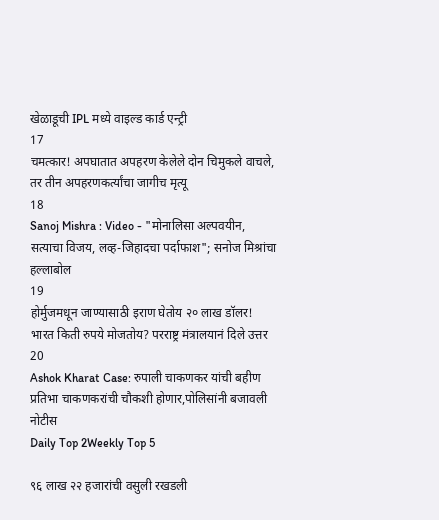खेळाडूची IPL मध्ये वाइल्ड कार्ड एन्ट्री
17
चमत्कार! अपघातात अपहरण केलेले दोन चिमुकले वाचले, तर तीन अपहरणकर्त्यांचा जागीच मृत्यू
18
Sanoj Mishra : Video - "मोनालिसा अल्पवयीन, सत्याचा विजय, लव्ह-जिहादचा पर्दाफाश"; सनोज मिश्रांचा हल्लाबोल
19
होर्मुजमधून जाण्यासाठी इराण घेतोय २० लाख डॉलर! भारत किती रुपये मोजतोय? परराष्ट्र मंत्रालयानं दिले उत्तर
20
Ashok Kharat Case: रुपाली चाकणकर यांची बहीण प्रतिभा चाकणकरांची चौकशी होणार,पोलिसांनी बजावली नोटीस
Daily Top 2Weekly Top 5

९६ लाख २२ हजारांची वसुली रखडली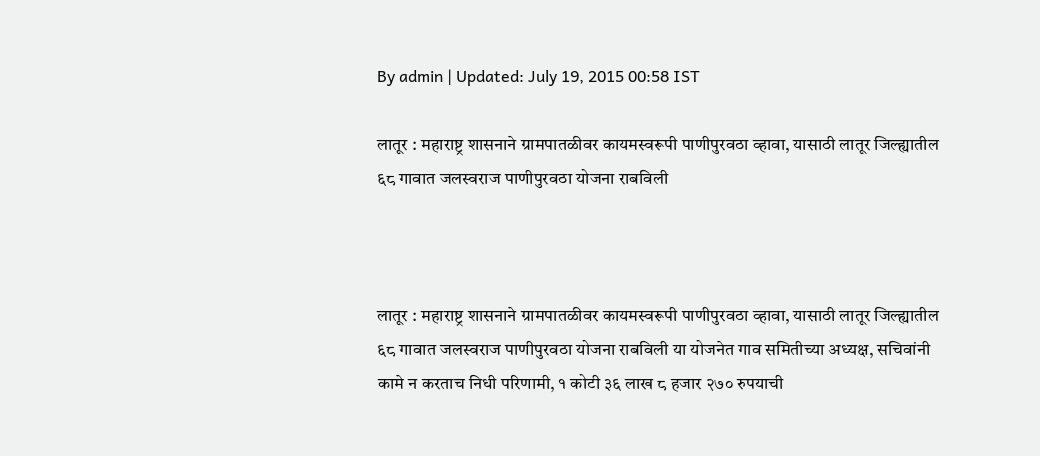By admin | Updated: July 19, 2015 00:58 IST

लातूर : महाराष्ट्र शासनाने ग्रामपातळीवर कायमस्वरूपी पाणीपुरवठा व्हावा, यासाठी लातूर जिल्ह्यातील ६८ गावात जलस्वराज पाणीपुरवठा योजना राबविली



लातूर : महाराष्ट्र शासनाने ग्रामपातळीवर कायमस्वरूपी पाणीपुरवठा व्हावा, यासाठी लातूर जिल्ह्यातील ६८ गावात जलस्वराज पाणीपुरवठा योजना राबविली या योजनेत गाव समितीच्या अध्यक्ष, सचिवांनी कामे न करताच निधी परिणामी, १ कोटी ३६ लाख ८ हजार २७० रुपयाची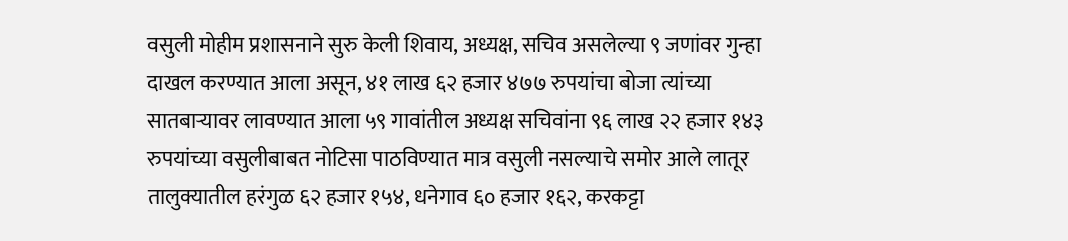वसुली मोहीम प्रशासनाने सुरु केली शिवाय, अध्यक्ष, सचिव असलेल्या ९ जणांवर गुन्हा दाखल करण्यात आला असून, ४१ लाख ६२ हजार ४७७ रुपयांचा बोजा त्यांच्या सातबाऱ्यावर लावण्यात आला ५९ गावांतील अध्यक्ष सचिवांना ९६ लाख २२ हजार १४३ रुपयांच्या वसुलीबाबत नोटिसा पाठविण्यात मात्र वसुली नसल्याचे समोर आले लातूर तालुक्यातील हरंगुळ ६२ हजार १५४, धनेगाव ६० हजार १६२, करकट्टा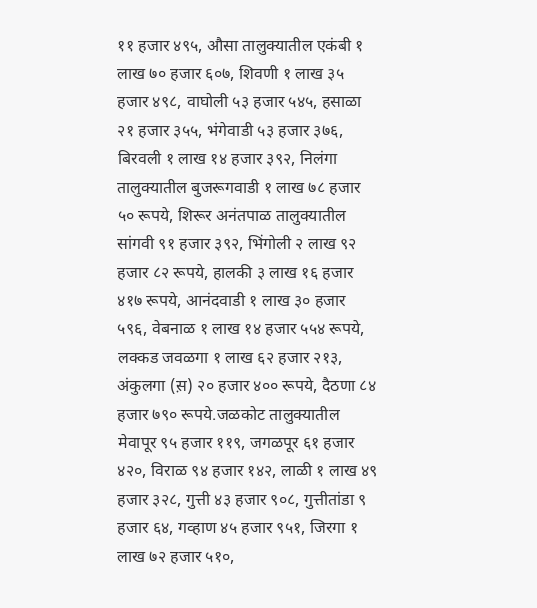११ हजार ४९५, औसा तालुक्यातील एकंबी १ लाख ७० हजार ६०७, शिवणी १ लाख ३५ हजार ४९८, वाघोली ५३ हजार ५४५, हसाळा २१ हजार ३५५, भंगेवाडी ५३ हजार ३७६, बिरवली १ लाख १४ हजार ३९२, निलंगा तालुक्यातील बुजरूगवाडी १ लाख ७८ हजार ५० रूपये, शिरूर अनंतपाळ तालुक्यातील सांगवी ९१ हजार ३९२, भिंगोली २ लाख ९२ हजार ८२ रूपये, हालकी ३ लाख १६ हजार ४१७ रूपये, आनंदवाडी १ लाख ३० हजार ५९६, वेबनाळ १ लाख १४ हजार ५५४ रूपये, लक्कड जवळगा १ लाख ६२ हजार २१३, अंकुलगा (स़) २० हजार ४०० रूपये, दैठणा ८४ हजार ७९० रूपये.जळकोट तालुक्यातील मेवापूर ९५ हजार ११९, जगळपूर ६१ हजार ४२०, विराळ ९४ हजार १४२, लाळी १ लाख ४९ हजार ३२८, गुत्ती ४३ हजार ९०८, गुत्तीतांडा ९ हजार ६४, गव्हाण ४५ हजार ९५१, जिरगा १ लाख ७२ हजार ५१०,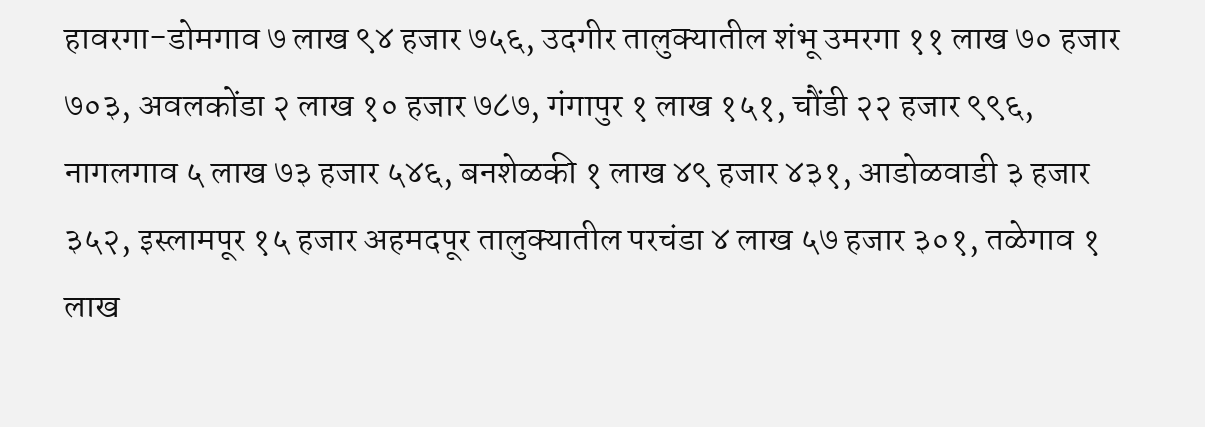हावरगा-डोमगाव ७ लाख ९४ हजार ७५६, उदगीर तालुक्यातील शंभू उमरगा ११ लाख ७० हजार ७०३, अवलकोंडा २ लाख १० हजार ७८७, गंगापुर १ लाख १५१, चौंडी २२ हजार ९९६, नागलगाव ५ लाख ७३ हजार ५४६, बनशेळकी १ लाख ४९ हजार ४३१, आडोळवाडी ३ हजार ३५२, इस्लामपूर १५ हजार अहमदपूर तालुक्यातील परचंडा ४ लाख ५७ हजार ३०१, तळेगाव १ लाख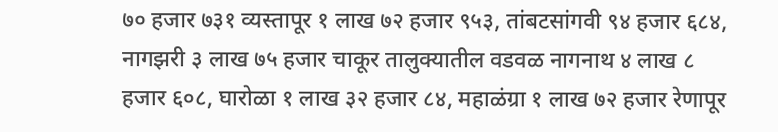७० हजार ७३१ व्यस्तापूर १ लाख ७२ हजार ९५३, तांबटसांगवी ९४ हजार ६८४, नागझरी ३ लाख ७५ हजार चाकूर तालुक्यातील वडवळ नागनाथ ४ लाख ८ हजार ६०८, घारोळा १ लाख ३२ हजार ८४, महाळंग्रा १ लाख ७२ हजार रेणापूर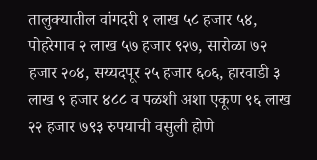तालुक्यातील वांगदरी १ लाख ५८ हजार ५४, पोहरेगाव २ लाख ५७ हजार ९२७, सारोळा ७२ हजार २०४, सय्यदपूर २५ हजार ६०६, हारवाडी ३ लाख ९ हजार ४८८ व पळशी अशा एकूण ९६ लाख २२ हजार ७९३ रुपयाची वसुली होणे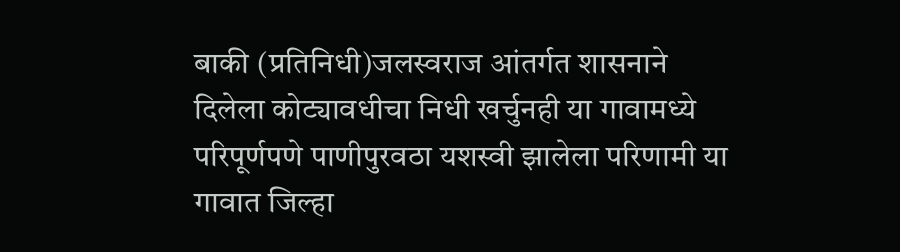बाकी (प्रतिनिधी)जलस्वराज आंतर्गत शासनाने दिलेला कोट्यावधीचा निधी खर्चुनही या गावामध्ये परिपूर्णपणे पाणीपुरवठा यशस्वी झालेला परिणामी या गावात जिल्हा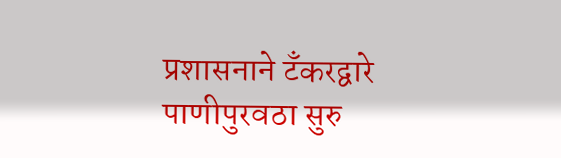प्रशासनाने टँकरद्वारे पाणीपुरवठा सुरु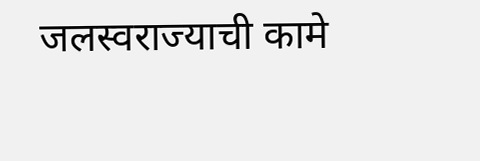जलस्वराज्याची कामे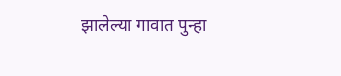झालेल्या गावात पुन्हा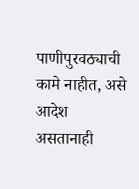पाणीपुरवठ्याची कामे नाहीत, असे आदेश असतानाही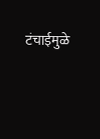टंचाईमुळे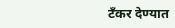टँकर देण्यात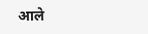आले